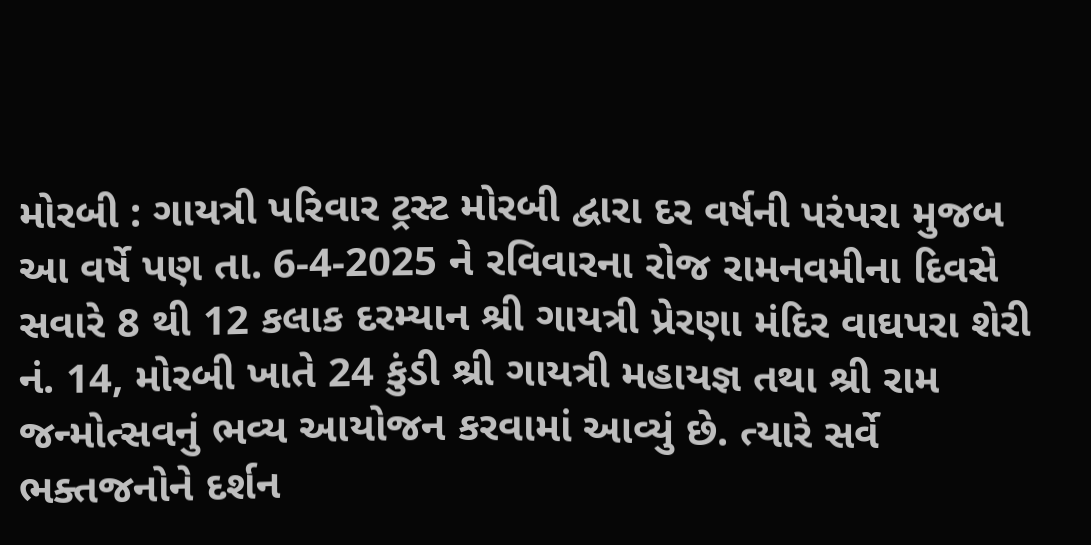મોરબી : ગાયત્રી પરિવાર ટ્રસ્ટ મોરબી દ્વારા દર વર્ષની પરંપરા મુજબ આ વર્ષે પણ તા. 6-4-2025 ને રવિવારના રોજ રામનવમીના દિવસે સવારે 8 થી 12 કલાક દરમ્યાન શ્રી ગાયત્રી પ્રેરણા મંદિર વાઘપરા શેરી નં. 14, મોરબી ખાતે 24 કુંડી શ્રી ગાયત્રી મહાયજ્ઞ તથા શ્રી રામ જન્મોત્સવનું ભવ્ય આયોજન કરવામાં આવ્યું છે. ત્યારે સર્વે ભક્તજનોને દર્શન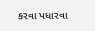કરવા પધારવા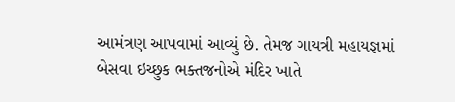આમંત્રણ આપવામાં આવ્યું છે. તેમજ ગાયત્રી મહાયજ્ઞમાં બેસવા ઇચ્છુક ભક્તજનોએ મંદિર ખાતે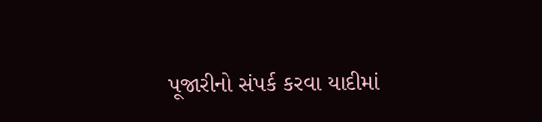પૂજારીનો સંપર્ક કરવા યાદીમાં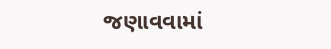જણાવવામાં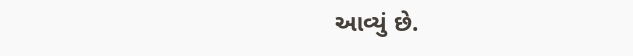આવ્યું છે.